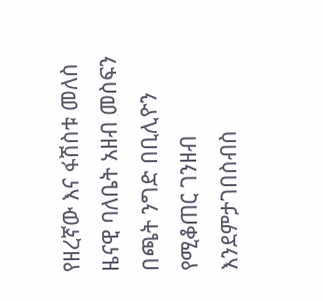የዘረኛው እና ፋሽስቱ መለስ ዜናዊ ባለቤት አዘብ መስፍን በጫት ንግድ በቢሊዮን የሚቆጠር ገንዘብ እንደምታገበስብስ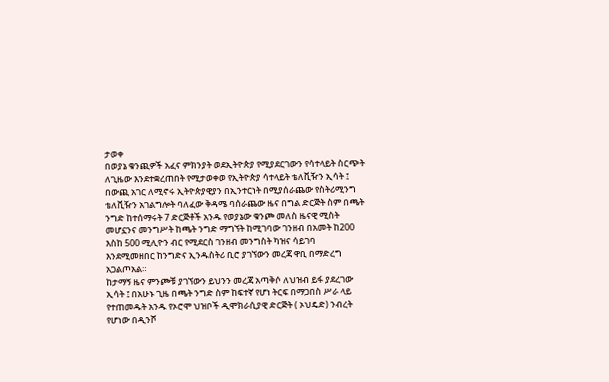ታወቀ
በወያኔ ቁንጪዎች አፈና ምክንያት ወደኢትዮጵያ የሚያደርገውን የሳተላይት ስርጭት ለጊዜው እንደተቋረጠበት የሚታወቀወ የኢትዮጵያ ሳተላይት ቴለቪዥን ኢሳት ፤ በውጪ አገር ለሚኖሩ ኢትዮጵያዊያን በኢንተርነት በሚያሰራጨው የስትሪሚንግ ቴለቪዥን አገልግሎት ባለፈው ቅዳሜ ባሰራጨው ዜና በግል ድርጅት ስም በጫት ንግድ ከተሰማሩት 7 ድርጅቶች አንዱ የወያኔው ቁንጮ መለስ ዜናዊ ሚስት መሆኗንና መንግሥት ከጫት ንግድ ማግኘት ከሚገባው ገንዘብ በአመት ከ200 እስከ 500 ሚሊዮን ብር የሚደርስ ገንዘብ መንግስት ካዝና ሳይገባ እንደሚመዘበር ከንግድና ኢንዱስትሪ ቢሮ ያገኘውን መረጃ ዋቢ በማድረግ አጋልጦአል።
ከታማኝ ዜና ምንጮቹ ያገኘውን ይህንን መረጃ አጣቅሶ ለህዝብ ይፋ ያደረገው ኢሳት ፤ በአሁኑ ጊዜ በጫት ንግድ ስም ከፍተኛ የሆነ ትርፍ በማጋበስ ሥራ ላይ የተጠመዱት አንዱ የኦሮሞ ህዝቦች ዲሞክራሲያዊ ድርጅት ( ኦህዴድ) ንብረት የሆነው በዲንሾ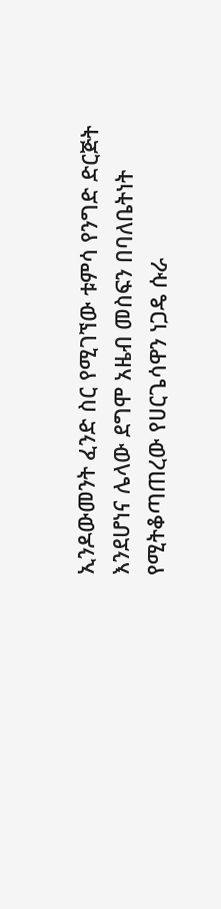ኢንዶውመንት ፈንድ ስር የሚገኘው ቱምሳ የንግድ ድርጅት እንደሆነና ሌላው ደግሞ አዜብ መስፍን በባለቤትነት የሚትቆጣጠረው የሀርጌሳዋን ነጋዴ ሱራ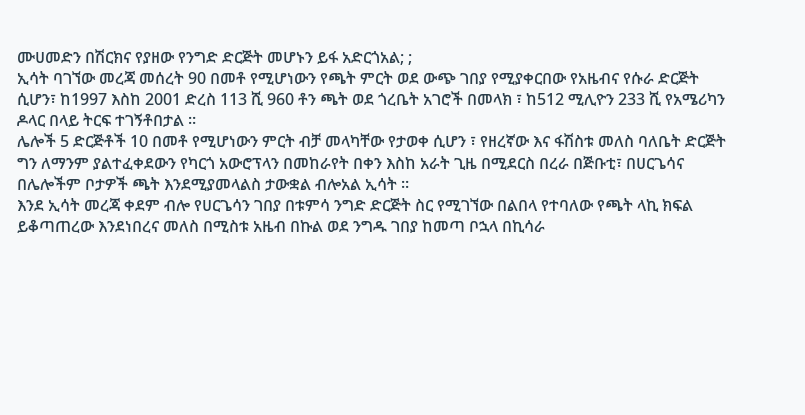ሙሀመድን በሽርክና የያዘው የንግድ ድርጅት መሆኑን ይፋ አድርጎአል; ;
ኢሳት ባገኘው መረጃ መሰረት 90 በመቶ የሚሆነውን የጫት ምርት ወደ ውጭ ገበያ የሚያቀርበው የአዜብና የሱራ ድርጅት ሲሆን፣ ከ1997 እስከ 2001 ድረስ 113 ሺ 960 ቶን ጫት ወደ ጎረቤት አገሮች በመላክ ፣ ከ512 ሚሊዮን 233 ሺ የአሜሪካን ዶላር በላይ ትርፍ ተገኝቶበታል ።
ሌሎች 5 ድርጅቶች 10 በመቶ የሚሆነውን ምርት ብቻ መላካቸው የታወቀ ሲሆን ፣ የዘረኛው እና ፋሽስቱ መለስ ባለቤት ድርጅት ግን ለማንም ያልተፈቀደውን የካርጎ አውሮፕላን በመከራየት በቀን እስከ አራት ጊዜ በሚደርስ በረራ በጅቡቲ፣ በሀርጌሳና በሌሎችም ቦታዎች ጫት እንደሚያመላልስ ታውቋል ብሎአል ኢሳት ።
እንደ ኢሳት መረጃ ቀደም ብሎ የሀርጌሳን ገበያ በቱምሳ ንግድ ድርጅት ስር የሚገኘው በልበላ የተባለው የጫት ላኪ ክፍል ይቆጣጠረው እንደነበረና መለስ በሚስቱ አዜብ በኩል ወደ ንግዱ ገበያ ከመጣ ቦኋላ በኪሳራ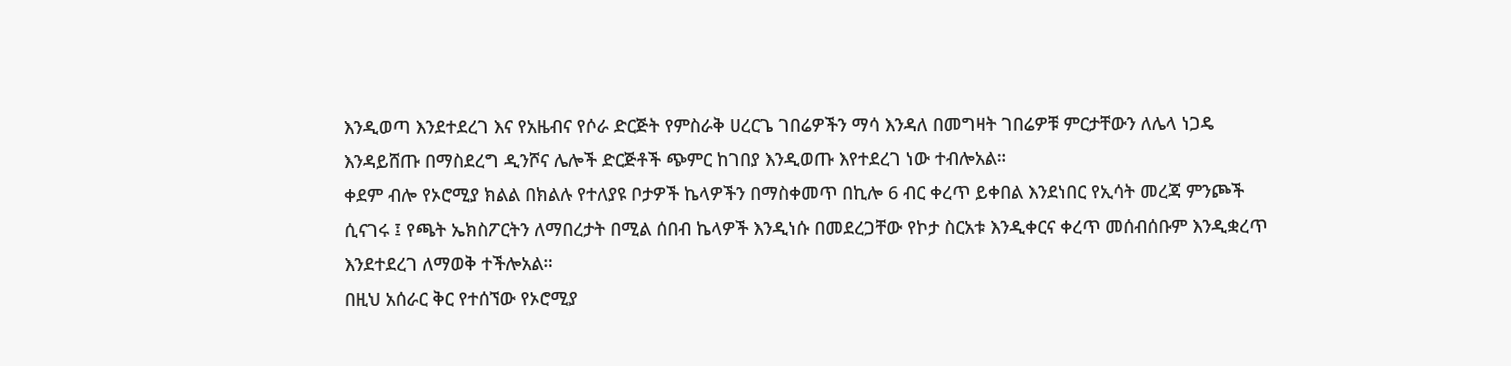እንዲወጣ እንደተደረገ እና የአዜብና የሶራ ድርጅት የምስራቅ ሀረርጌ ገበሬዎችን ማሳ እንዳለ በመግዛት ገበሬዎቹ ምርታቸውን ለሌላ ነጋዴ እንዳይሸጡ በማስደረግ ዲንሾና ሌሎች ድርጅቶች ጭምር ከገበያ እንዲወጡ እየተደረገ ነው ተብሎአል።
ቀደም ብሎ የኦሮሚያ ክልል በክልሉ የተለያዩ ቦታዎች ኬላዎችን በማስቀመጥ በኪሎ 6 ብር ቀረጥ ይቀበል እንደነበር የኢሳት መረጃ ምንጮች ሲናገሩ ፤ የጫት ኤክስፖርትን ለማበረታት በሚል ሰበብ ኬላዎች እንዲነሱ በመደረጋቸው የኮታ ስርአቱ እንዲቀርና ቀረጥ መሰብሰቡም እንዲቋረጥ እንደተደረገ ለማወቅ ተችሎአል።
በዚህ አሰራር ቅር የተሰኘው የኦሮሚያ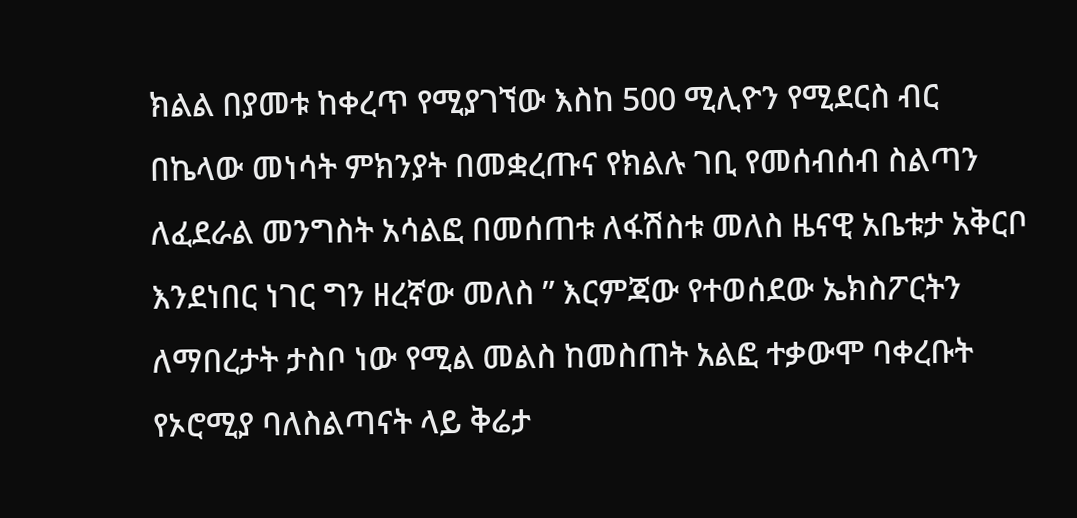ክልል በያመቱ ከቀረጥ የሚያገኘው እስከ 500 ሚሊዮን የሚደርስ ብር በኬላው መነሳት ምክንያት በመቋረጡና የክልሉ ገቢ የመሰብሰብ ስልጣን ለፈደራል መንግስት አሳልፎ በመሰጠቱ ለፋሽስቱ መለስ ዜናዊ አቤቱታ አቅርቦ እንደነበር ነገር ግን ዘረኛው መለስ ” እርምጃው የተወሰደው ኤክስፖርትን ለማበረታት ታስቦ ነው የሚል መልስ ከመስጠት አልፎ ተቃውሞ ባቀረቡት የኦሮሚያ ባለስልጣናት ላይ ቅሬታ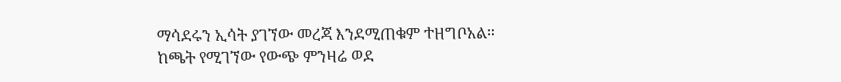ማሳደሩን ኢሳት ያገኘው መረጃ እንደሚጠቁም ተዘግቦአል።
ከጫት የሚገኘው የውጭ ምንዛሬ ወደ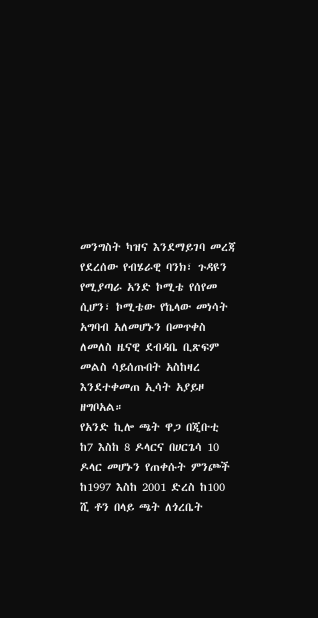መንግስት ካዝና እንደማይገባ መረጃ የደረሰው የብሄራዊ ባንክ፣ ጉዳዩን የሚያጣራ አንድ ኮሚቴ የሰየመ ሲሆን፣ ኮሚቴው የኬላው መነሳት አግባብ አለመሆኑን በመጥቀስ ለመለስ ዜናዊ ደብዳቤ ቢጽፍም መልስ ሳይሰጡበት አስከዛረ እንደተቀመጠ ኢሳት አያይዞ ዘግቦአል።
የአንድ ኪሎ ጫት ዋጋ በጂቡቲ ከ7 እስከ 8 ዶላርና በሀርጌሳ 10 ዶላር መሆኑን የጠቀሱት ምንጮች ከ1997 እስከ 2001 ድረስ ከ100 ሺ ቶን በላይ ጫት ለጎረቤት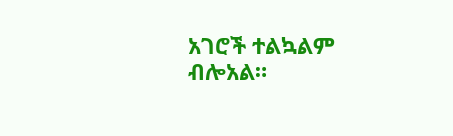አገሮች ተልኳልም ብሎአል።